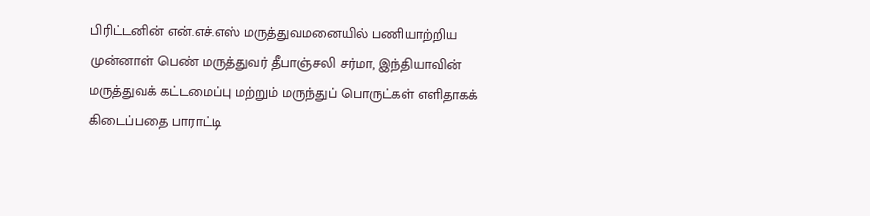பிரிட்டனின் என்.எச்.எஸ் மருத்துவமனையில் பணியாற்றிய முன்னாள் பெண் மருத்துவர் தீபாஞ்சலி சர்மா, இந்தியாவின் மருத்துவக் கட்டமைப்பு மற்றும் மருந்துப் பொருட்கள் எளிதாகக் கிடைப்பதை பாராட்டி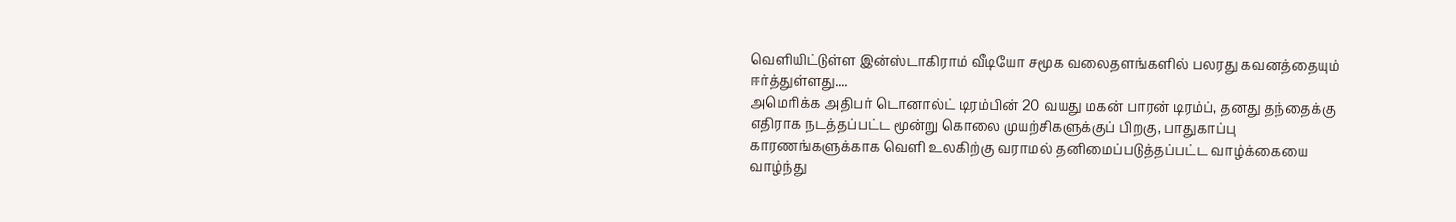வெளியிட்டுள்ள இன்ஸ்டாகிராம் வீடியோ சமூக வலைதளங்களில் பலரது கவனத்தையும் ஈர்த்துள்ளது....
அமெரிக்க அதிபர் டொனால்ட் டிரம்பின் 20 வயது மகன் பாரன் டிரம்ப், தனது தந்தைக்கு எதிராக நடத்தப்பட்ட மூன்று கொலை முயற்சிகளுக்குப் பிறகு, பாதுகாப்பு காரணங்களுக்காக வெளி உலகிற்கு வராமல் தனிமைப்படுத்தப்பட்ட வாழ்க்கையை வாழ்ந்து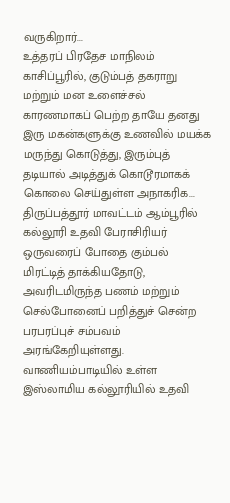வருகிறார்...
உத்தரப் பிரதேச மாநிலம் காசிப்பூரில், குடும்பத் தகராறு மற்றும் மன உளைச்சல் காரணமாகப் பெற்ற தாயே தனது இரு மகன்களுக்கு உணவில் மயக்க மருந்து கொடுத்து, இரும்புத் தடியால் அடித்துக் கொடூரமாகக் கொலை செய்துள்ள அநாகரிக...
திருப்பத்தூர் மாவட்டம் ஆம்பூரில் கல்லூரி உதவி பேராசிரியர் ஒருவரைப் போதை கும்பல் மிரட்டித் தாக்கியதோடு, அவரிடமிருந்த பணம் மற்றும் செல்போனைப் பறித்துச் சென்ற பரபரப்புச் சம்பவம் அரங்கேறியுள்ளது. வாணியம்பாடியில் உள்ள இஸ்லாமிய கல்லூரியில் உதவி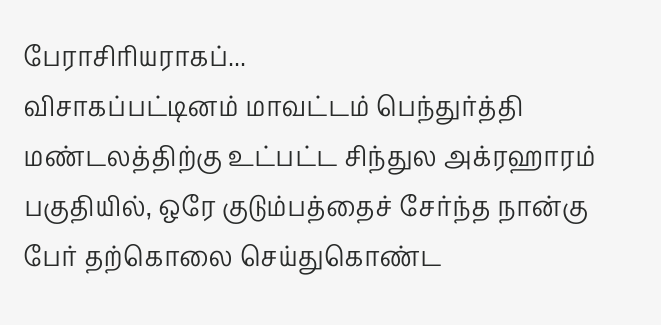பேராசிரியராகப்...
விசாகப்பட்டினம் மாவட்டம் பெந்துர்த்தி மண்டலத்திற்கு உட்பட்ட சிந்துல அக்ரஹாரம் பகுதியில், ஒரே குடும்பத்தைச் சேர்ந்த நான்கு பேர் தற்கொலை செய்துகொண்ட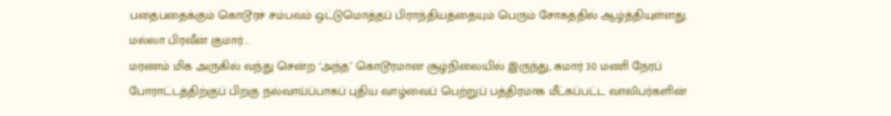பதைபதைக்கும் கொடூரச் சம்பவம் ஒட்டுமொத்தப் பிராந்தியத்தையும் பெரும் சோகத்தில் ஆழ்த்தியுள்ளது. மல்லா பிரவீன் குமார்...
மரணம் மிக அருகில் வந்து சென்ற ‘அந்த’ கொடூரமான சூழ்நிலையில் இருந்து, சுமார் 30 மணி நேரப் போராட்டத்திற்குப் பிறகு நல்வாய்ப்பாகப் புதிய வாழ்வைப் பெற்றுப் பத்திரமாக மீட்கப்பட்ட வாலிபர்களின்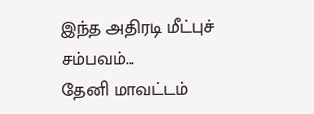இந்த அதிரடி மீட்புச் சம்பவம்...
தேனி மாவட்டம்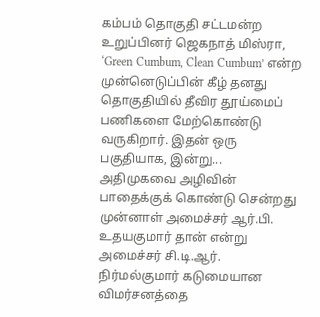கம்பம் தொகுதி சட்டமன்ற உறுப்பினர் ஜெகநாத் மிஸ்ரா, ‘Green Cumbum, Clean Cumbum’ என்ற முன்னெடுப்பின் கீழ் தனது தொகுதியில் தீவிர தூய்மைப் பணிகளை மேற்கொண்டு வருகிறார். இதன் ஒரு பகுதியாக, இன்று...
அதிமுகவை அழிவின் பாதைக்குக் கொண்டு சென்றது முன்னாள் அமைச்சர் ஆர்.பி. உதயகுமார் தான் என்று அமைச்சர் சி.டி.ஆர். நிர்மல்குமார் கடுமையான விமர்சனத்தை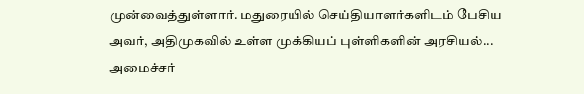முன்வைத்துள்ளார். மதுரையில் செய்தியாளர்களிடம் பேசிய அவர், அதிமுகவில் உள்ள முக்கியப் புள்ளிகளின் அரசியல்...
அமைச்சர்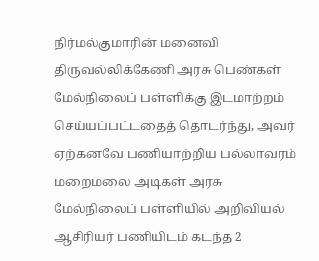நிர்மல்குமாரின் மனைவி திருவல்லிக்கேணி அரசு பெண்கள் மேல்நிலைப் பள்ளிக்கு இடமாற்றம் செய்யப்பட்டதைத் தொடர்ந்து, அவர் ஏற்கனவே பணியாற்றிய பல்லாவரம் மறைமலை அடிகள் அரசு மேல்நிலைப் பள்ளியில் அறிவியல் ஆசிரியர் பணியிடம் கடந்த 2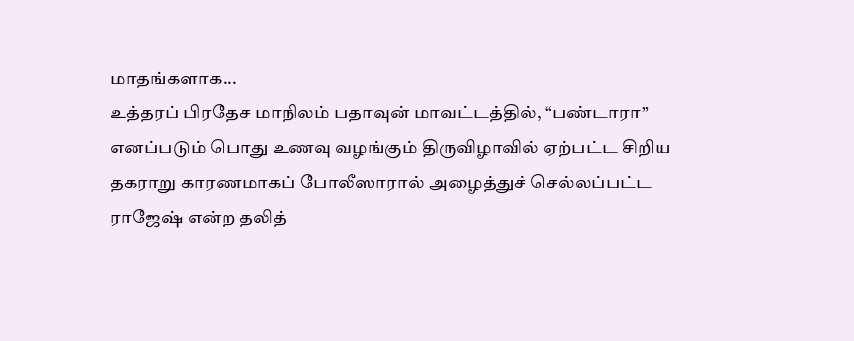மாதங்களாக...
உத்தரப் பிரதேச மாநிலம் பதாவுன் மாவட்டத்தில், “பண்டாரா” எனப்படும் பொது உணவு வழங்கும் திருவிழாவில் ஏற்பட்ட சிறிய தகராறு காரணமாகப் போலீஸாரால் அழைத்துச் செல்லப்பட்ட ராஜேஷ் என்ற தலித்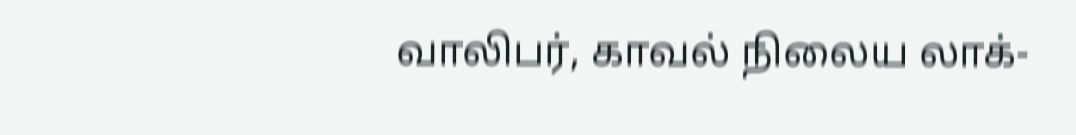வாலிபர், காவல் நிலைய லாக்-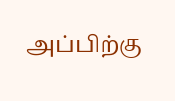அப்பிற்கு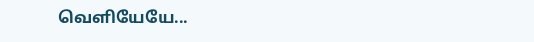வெளியேயே...